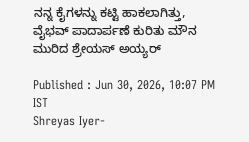ನನ್ನ ಕೈಗಳನ್ನು ಕಟ್ಟಿ ಹಾಕಲಾಗಿತ್ತು, ವೈಭವ್ ಪಾದಾರ್ಪಣೆ ಕುರಿತು ಮೌನ ಮುರಿದ ಶ್ರೇಯಸ್ ಅಯ್ಯರ್

Published : Jun 30, 2026, 10:07 PM IST
Shreyas Iyer-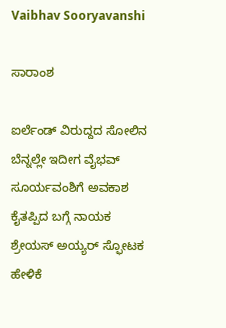Vaibhav Sooryavanshi

ಸಾರಾಂಶ

ಐರ್ಲೆಂಡ್ ವಿರುದ್ದದ ಸೋಲಿನ ಬೆನ್ನಲ್ಲೇ ಇದೀಗ ವೈಭವ್ ಸೂರ್ಯವಂಶಿಗೆ ಅವಕಾಶ ಕೈತಪ್ಪಿದ ಬಗ್ಗೆ ನಾಯಕ ಶ್ರೇಯಸ್ ಅಯ್ಯರ್ ಸ್ಫೋಟಕ ಹೇಳಿಕೆ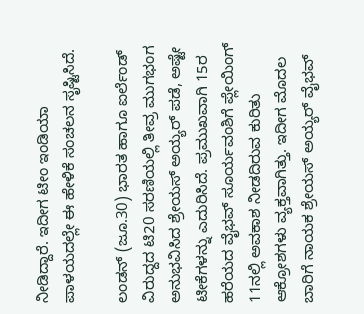ನೀಡಿದ್ದಾರೆ. ಇದೀಗ ಟೀಂ ಇಂಡಿಯಾ ಪಾಳಯದಲ್ಲೇ ಈ ಹೇಳಿಕೆ ಸಂಚಲನ ಸೃಷ್ಟಿಸಿದೆ.

ಲಂಡನ್ (ಜೂ.30) ಭಾರತ ಹಾಗೂ ಐರ್ಲೆಂಡ್ ವಿರುದ್ದದ ಟಿ20 ಸರಣಿಯಲ್ಲಿ ತೀವ್ರ ಮುಗಭಂಗ ಅನುಭವಿಸಿದ ಶ್ರೇಯಸ್ ಅಯ್ಯರ್ ಪಡೆ, ಅಷ್ಟೇ ಟೀಕೆಗಳನ್ನು ಎದುರಿಸಿದೆ. ಪ್ರಮುಖವಾಗಿ 15ರ ಹರೆಯದ ವೈಭವ್ ಸೂರ್ಯವಂಶಿಗೆ ಪ್ಲೇಯಿಂಗ್ 11ನಲ್ಲಿ ಅವಕಾಶ ನೀಡದಿರುವ ಕುರಿತು ಆಕ್ರೋಶಗಳು ವ್ಯಕ್ತವಾಗಿತ್ತು. ಇದೀಗ ಮೊದಲ ಬಾರಿಗೆ ನಾಯಕ ಶ್ರೇಯಸ್ ಅಯ್ಯರ್ ವೈಭವ್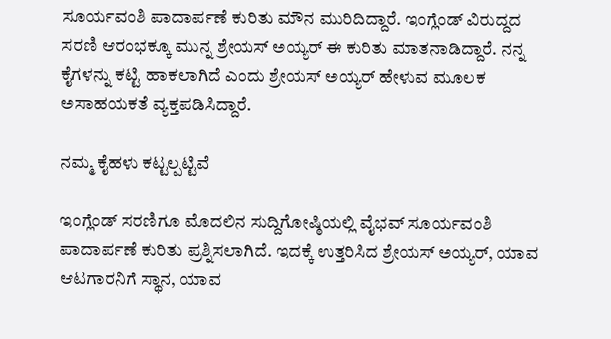ಸೂರ್ಯವಂಶಿ ಪಾದಾರ್ಪಣೆ ಕುರಿತು ಮೌನ ಮುರಿದಿದ್ದಾರೆ. ಇಂಗ್ಲೆಂಡ್ ವಿರುದ್ದದ ಸರಣಿ ಆರಂಭಕ್ಕೂ ಮುನ್ನ ಶ್ರೇಯಸ್ ಅಯ್ಯರ್ ಈ ಕುರಿತು ಮಾತನಾಡಿದ್ದಾರೆ. ನನ್ನ ಕೈಗಳನ್ನು ಕಟ್ಟಿ ಹಾಕಲಾಗಿದೆ ಎಂದು ಶ್ರೇಯಸ್ ಅಯ್ಯರ್ ಹೇಳುವ ಮೂಲಕ ಅಸಾಹಯಕತೆ ವ್ಯಕ್ತಪಡಿಸಿದ್ದಾರೆ.

ನಮ್ಮ ಕೈಹಳು ಕಟ್ಟಲ್ಪಟ್ಟಿವೆ

ಇಂಗ್ಲೆಂಡ್ ಸರಣಿಗೂ ಮೊದಲಿನ ಸುದ್ದಿಗೋಷ್ಠಿಯಲ್ಲಿ ವೈಭವ್ ಸೂರ್ಯವಂಶಿ ಪಾದಾರ್ಪಣೆ ಕುರಿತು ಪ್ರಶ್ನಿಸಲಾಗಿದೆ. ಇದಕ್ಕೆ ಉತ್ತರಿಸಿದ ಶ್ರೇಯಸ್ ಅಯ್ಯರ್, ಯಾವ ಆಟಗಾರನಿಗೆ ಸ್ಥಾನ, ಯಾವ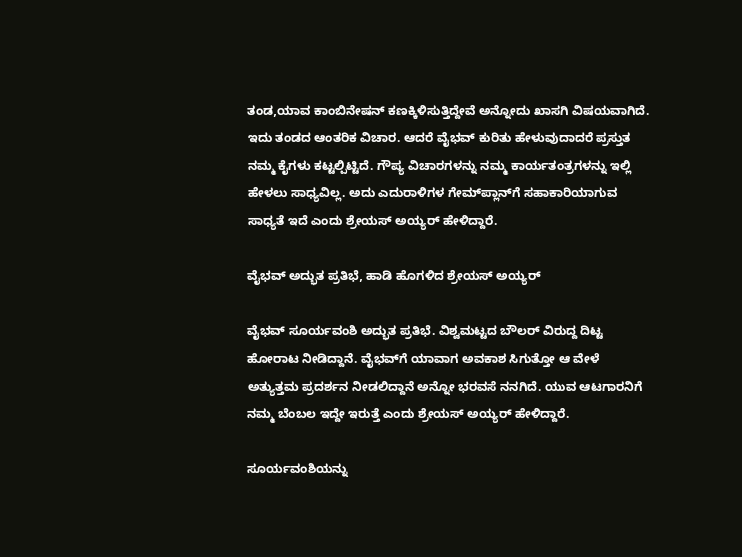ತಂಡ,ಯಾವ ಕಾಂಬಿನೇಷನ್ ಕಣಕ್ಕಿಳಿಸುತ್ತಿದ್ದೇವೆ ಅನ್ನೋದು ಖಾಸಗಿ ವಿಷಯವಾಗಿದೆ. ಇದು ತಂಡದ ಆಂತರಿಕ ವಿಚಾರ. ಆದರೆ ವೈಭವ್ ಕುರಿತು ಹೇಳುವುದಾದರೆ ಪ್ರಸ್ತುತ ನಮ್ಮ ಕೈಗಳು ಕಟ್ಟಲ್ಪಿಟ್ಟಿದೆ. ಗೌಪ್ಯ ವಿಚಾರಗಳನ್ನು ನಮ್ಮ ಕಾರ್ಯತಂತ್ರಗಳನ್ನು ಇಲ್ಲಿ ಹೇಳಲು ಸಾಧ್ಯವಿಲ್ಲ. ಅದು ಎದುರಾಳಿಗಳ ಗೇಮ್‌ಪ್ಲಾನ್‌ಗೆ ಸಹಾಕಾರಿಯಾಗುವ ಸಾಧ್ಯತೆ ಇದೆ ಎಂದು ಶ್ರೇಯಸ್ ಅಯ್ಯರ್ ಹೇಳಿದ್ದಾರೆ.

ವೈಭವ್ ಅದ್ಭುತ ಪ್ರತಿಭೆ, ಹಾಡಿ ಹೊಗಳಿದ ಶ್ರೇಯಸ್ ಅಯ್ಯರ್

ವೈಭವ್ ಸೂರ್ಯವಂಶಿ ಅದ್ಭುತ ಪ್ರತಿಭೆ. ವಿಶ್ವಮಟ್ಟದ ಬೌಲರ್ ವಿರುದ್ದ ದಿಟ್ಟ ಹೋರಾಟ ನೀಡಿದ್ದಾನೆ. ವೈಭವ್‌ಗೆ ಯಾವಾಗ ಅವಕಾಶ ಸಿಗುತ್ತೋ ಆ ವೇಳೆ ಅತ್ಯುತ್ತಮ ಪ್ರದರ್ಶನ ನೀಡಲಿದ್ದಾನೆ ಅನ್ನೋ ಭರವಸೆ ನನಗಿದೆ. ಯುವ ಆಟಗಾರನಿಗೆ ನಮ್ಮ ಬೆಂಬಲ ಇದ್ದೇ ಇರುತ್ತೆ ಎಂದು ಶ್ರೇಯಸ್ ಅಯ್ಯರ್ ಹೇಳಿದ್ದಾರೆ.

ಸೂರ್ಯವಂಶಿಯನ್ನು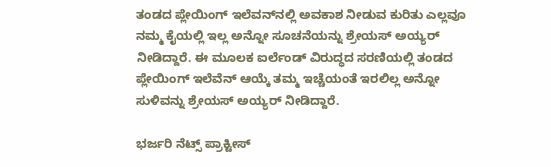ತಂಡದ ಪ್ಲೇಯಿಂಗ್ ಇಲೆವನ್‌ನಲ್ಲಿ ಅವಕಾಶ ನೀಡುವ ಕುರಿತು ಎಲ್ಲವೂ ನಮ್ಮ ಕೈಯಲ್ಲಿ ಇಲ್ಲ ಅನ್ನೋ ಸೂಚನೆಯನ್ನು ಶ್ರೇಯಸ್ ಅಯ್ಯರ್ ನೀಡಿದ್ದಾರೆ. ಈ ಮೂಲಕ ಐರ್ಲೆಂಡ್ ವಿರುದ್ಧದ ಸರಣಿಯಲ್ಲಿ ತಂಡದ ಪ್ಲೇಯಿಂಗ್ ಇಲೆವೆನ್ ಆಯ್ಕೆ ತಮ್ಮ ಇಚ್ಚೆಯಂತೆ ಇರಲಿಲ್ಲ ಅನ್ನೋ ಸುಳಿವನ್ನು ಶ್ರೇಯಸ್ ಅಯ್ಯರ್ ನೀಡಿದ್ದಾರೆ.

ಭರ್ಜರಿ ನೆಟ್ಸ್ ಪ್ರಾಕ್ಟೀಸ್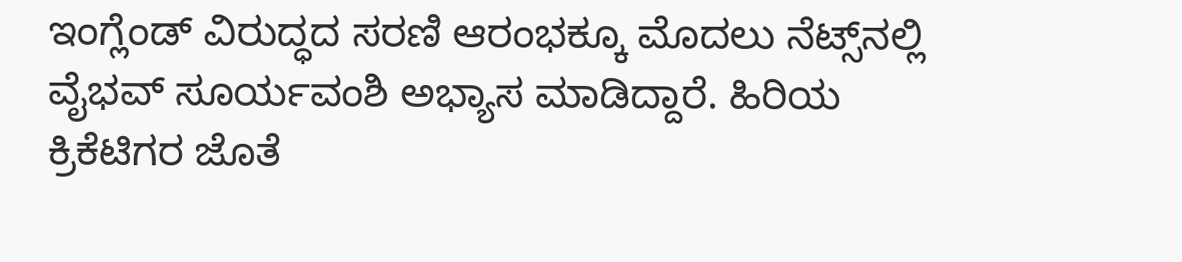ಇಂಗ್ಲೆಂಡ್ ವಿರುದ್ಧದ ಸರಣಿ ಆರಂಭಕ್ಕೂ ಮೊದಲು ನೆಟ್ಸ್‌ನಲ್ಲಿ ವೈಭವ್ ಸೂರ್ಯವಂಶಿ ಅಭ್ಯಾಸ ಮಾಡಿದ್ದಾರೆ. ಹಿರಿಯ ಕ್ರಿಕೆಟಿಗರ ಜೊತೆ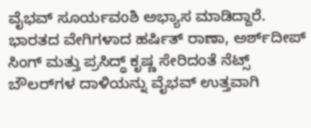ವೈಭವ್ ಸೂರ್ಯವಂಶಿ ಅಭ್ಯಾಸ ಮಾಡಿದ್ದಾರೆ. ಭಾರತದ ವೇಗಿಗಳಾದ ಹರ್ಷಿತ್ ರಾಣಾ, ಅರ್ಶ್‌ದೀಪ್ ಸಿಂಗ್ ಮತ್ತು ಪ್ರಸಿದ್ಧ್ ಕೃಷ್ಣ ಸೇರಿದಂತೆ ನೆಟ್ಸ್ ಬೌಲರ್‌ಗಳ ದಾಳಿಯನ್ನು ವೈಭವ್ ಉತ್ತವಾಗಿ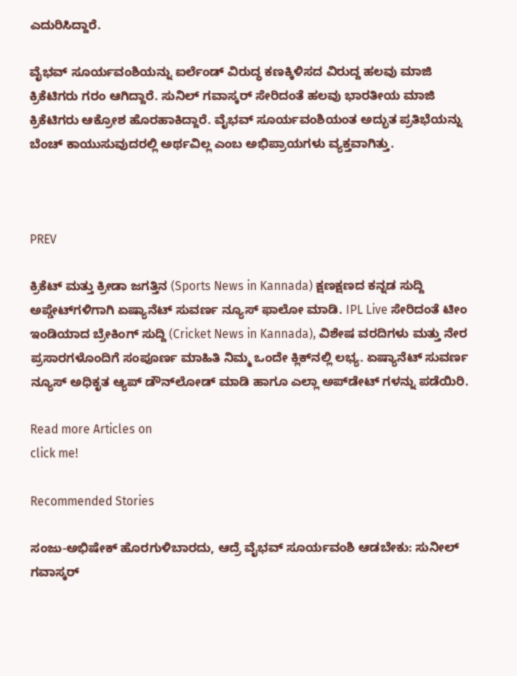ಎದುರಿಸಿದ್ದಾರೆ.

ವೈಭವ್ ಸೂರ್ಯವಂಶಿಯನ್ನು ಐರ್ಲೆಂಡ್ ವಿರುದ್ಧ ಕಣಕ್ಕಿಳಿಸದ ವಿರುದ್ದ ಹಲವು ಮಾಜಿ ಕ್ರಿಕೆಟಿಗರು ಗರಂ ಆಗಿದ್ದಾರೆ. ಸುನಿಲ್ ಗವಾಸ್ಕರ್ ಸೇರಿದಂತೆ ಹಲವು ಭಾರತೀಯ ಮಾಜಿ ಕ್ರಿಕೆಟಿಗರು ಆಕ್ರೋಶ ಹೊರಹಾಕಿದ್ದಾರೆ. ವೈಭವ್ ಸೂರ್ಯವಂಶಿಯಂತ ಅದ್ಭುತ ಪ್ರತಿಭೆಯನ್ನು ಬೆಂಚ್ ಕಾಯುಸುವುದರಲ್ಲಿ ಅರ್ಥವಿಲ್ಲ ಎಂಬ ಅಭಿಪ್ರಾಯಗಳು ವ್ಯಕ್ತವಾಗಿತ್ತು.



PREV

ಕ್ರಿಕೆಟ್ ಮತ್ತು ಕ್ರೀಡಾ ಜಗತ್ತಿನ (Sports News in Kannada) ಕ್ಷಣಕ್ಷಣದ ಕನ್ನಡ ಸುದ್ದಿ ಅಪ್ಡೇಟ್‌ಗಳಿಗಾಗಿ ಏಷ್ಯಾನೆಟ್ ಸುವರ್ಣ ನ್ಯೂಸ್‌ ಫಾಲೋ ಮಾಡಿ. IPL Live ಸೇರಿದಂತೆ ಟೀಂ ಇಂಡಿಯಾದ ಬ್ರೇಕಿಂಗ್ ಸುದ್ದಿ (Cricket News in Kannada), ವಿಶೇಷ ವರದಿಗಳು ಮತ್ತು ನೇರ ಪ್ರಸಾರಗಳೊಂದಿಗೆ ಸಂಪೂರ್ಣ ಮಾಹಿತಿ ನಿಮ್ಮ ಒಂದೇ ಕ್ಲಿಕ್‌ನಲ್ಲಿ ಲಭ್ಯ. ಏಷ್ಯಾನೆಟ್ ಸುವರ್ಣ ನ್ಯೂಸ್ ಅಧಿಕೃತ ಆ್ಯಪ್ ಡೌನ್‌ಲೋಡ್ ಮಾಡಿ ಹಾಗೂ ಎಲ್ಲಾ ಅಪ್‌ಡೇಟ್ ಗಳನ್ನು ಪಡೆಯಿರಿ.

Read more Articles on
click me!

Recommended Stories

ಸಂಜು-ಅಭಿಷೇಕ್ ಹೊರಗುಳಿಬಾರದು, ಆದ್ರೆ ವೈಭವ್ ಸೂರ್ಯವಂಶಿ ಆಡಬೇಕು: ಸುನೀಲ್ ಗವಾಸ್ಕರ್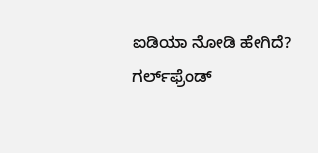ಐಡಿಯಾ ನೋಡಿ ಹೇಗಿದೆ?
ಗರ್ಲ್‌ಫ್ರೆಂಡ್‌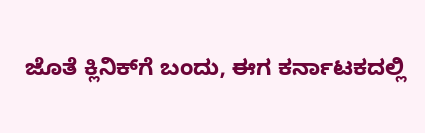ಜೊತೆ ಕ್ಲಿನಿಕ್‌ಗೆ ಬಂದು, ಈಗ ಕರ್ನಾಟಕದಲ್ಲಿ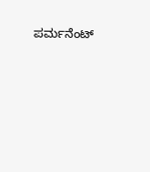ಪರ್ಮನೆಂಟ್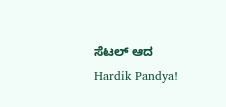ಸೆಟಲ್‌ ಆದ Hardik Pandya!